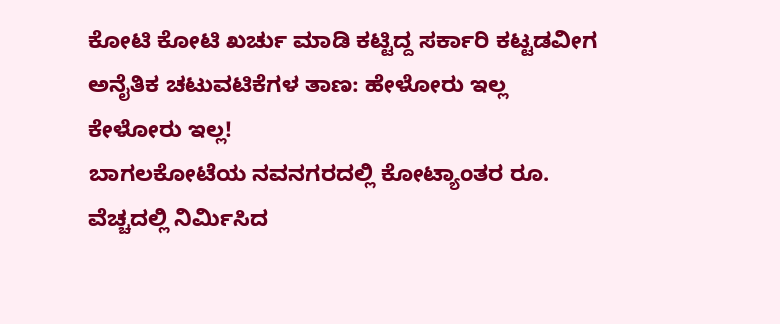ಕೋಟಿ ಕೋಟಿ ಖರ್ಚು ಮಾಡಿ ಕಟ್ಟಿದ್ದ ಸರ್ಕಾರಿ ಕಟ್ಟಡವೀಗ ಅನೈತಿಕ ಚಟುವಟಿಕೆಗಳ ತಾಣ: ಹೇಳೋರು ಇಲ್ಲ ಕೇಳೋರು ಇಲ್ಲ!
ಬಾಗಲಕೋಟೆಯ ನವನಗರದಲ್ಲಿ ಕೋಟ್ಯಾಂತರ ರೂ. ವೆಚ್ಚದಲ್ಲಿ ನಿರ್ಮಿಸಿದ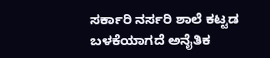ಸರ್ಕಾರಿ ನರ್ಸರಿ ಶಾಲೆ ಕಟ್ಟಡ ಬಳಕೆಯಾಗದೆ ಅನೈತಿಕ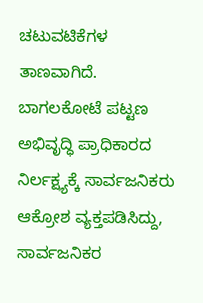ಚಟುವಟಿಕೆಗಳ ತಾಣವಾಗಿದೆ. ಬಾಗಲಕೋಟೆ ಪಟ್ಟಣ ಅಭಿವೃದ್ಧಿ ಪ್ರಾಧಿಕಾರದ ನಿರ್ಲಕ್ಷ್ಯಕ್ಕೆ ಸಾರ್ವಜನಿಕರು ಆಕ್ರೋಶ ವ್ಯಕ್ತಪಡಿಸಿದ್ದು, ಸಾರ್ವಜನಿಕರ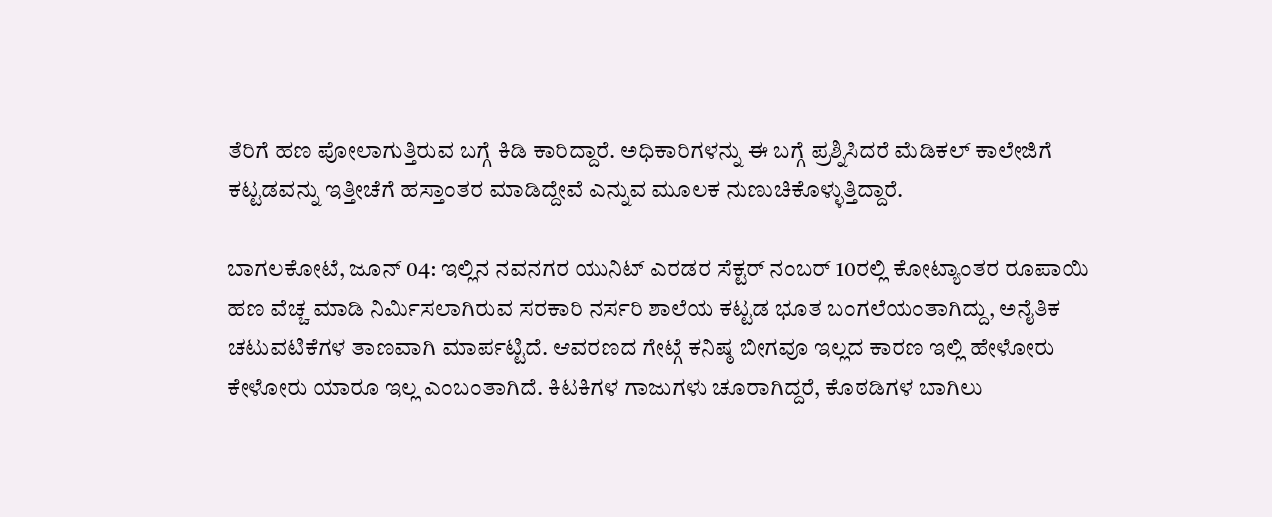ತೆರಿಗೆ ಹಣ ಪೋಲಾಗುತ್ತಿರುವ ಬಗ್ಗೆ ಕಿಡಿ ಕಾರಿದ್ದಾರೆ. ಅಧಿಕಾರಿಗಳನ್ನು ಈ ಬಗ್ಗೆ ಪ್ರಶ್ನಿಸಿದರೆ ಮೆಡಿಕಲ್ ಕಾಲೇಜಿಗೆ ಕಟ್ಟಡವನ್ನು ಇತ್ತೀಚೆಗೆ ಹಸ್ತಾಂತರ ಮಾಡಿದ್ದೇವೆ ಎನ್ನುವ ಮೂಲಕ ನುಣುಚಿಕೊಳ್ಳುತ್ತಿದ್ದಾರೆ.

ಬಾಗಲಕೋಟೆ, ಜೂನ್ 04: ಇಲ್ಲಿನ ನವನಗರ ಯುನಿಟ್ ಎರಡರ ಸೆಕ್ಟರ್ ನಂಬರ್ 10ರಲ್ಲಿ ಕೋಟ್ಯಾಂತರ ರೂಪಾಯಿ ಹಣ ವೆಚ್ಚ ಮಾಡಿ ನಿರ್ಮಿಸಲಾಗಿರುವ ಸರಕಾರಿ ನರ್ಸರಿ ಶಾಲೆಯ ಕಟ್ಟಡ ಭೂತ ಬಂಗಲೆಯಂತಾಗಿದ್ದು, ಅನೈತಿಕ ಚಟುವಟಿಕೆಗಳ ತಾಣವಾಗಿ ಮಾರ್ಪಟ್ಟಿದೆ. ಆವರಣದ ಗೇಟ್ಗೆ ಕನಿಷ್ಠ ಬೀಗವೂ ಇಲ್ಲದ ಕಾರಣ ಇಲ್ಲಿ ಹೇಳೋರು ಕೇಳೋರು ಯಾರೂ ಇಲ್ಲ ಎಂಬಂತಾಗಿದೆ. ಕಿಟಕಿಗಳ ಗಾಜುಗಳು ಚೂರಾಗಿದ್ದರೆ, ಕೊಠಡಿಗಳ ಬಾಗಿಲು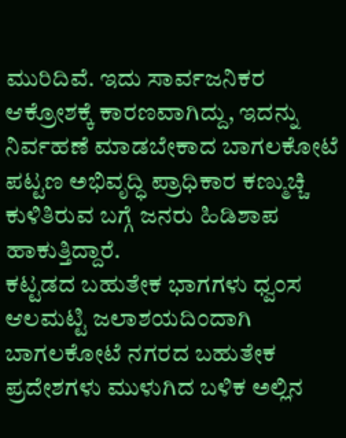ಮುರಿದಿವೆ. ಇದು ಸಾರ್ವಜನಿಕರ ಆಕ್ರೋಶಕ್ಕೆ ಕಾರಣವಾಗಿದ್ದು, ಇದನ್ನು ನಿರ್ವಹಣೆ ಮಾಡಬೇಕಾದ ಬಾಗಲಕೋಟೆ ಪಟ್ಟಣ ಅಭಿವೃದ್ಧಿ ಪ್ರಾಧಿಕಾರ ಕಣ್ಮುಚ್ಚಿ ಕುಳಿತಿರುವ ಬಗ್ಗೆ ಜನರು ಹಿಡಿಶಾಪ ಹಾಕುತ್ತಿದ್ದಾರೆ.
ಕಟ್ಟಡದ ಬಹುತೇಕ ಭಾಗಗಳು ಧ್ವಂಸ
ಆಲಮಟ್ಟಿ ಜಲಾಶಯದಿಂದಾಗಿ ಬಾಗಲಕೋಟೆ ನಗರದ ಬಹುತೇಕ ಪ್ರದೇಶಗಳು ಮುಳುಗಿದ ಬಳಿಕ ಅಲ್ಲಿನ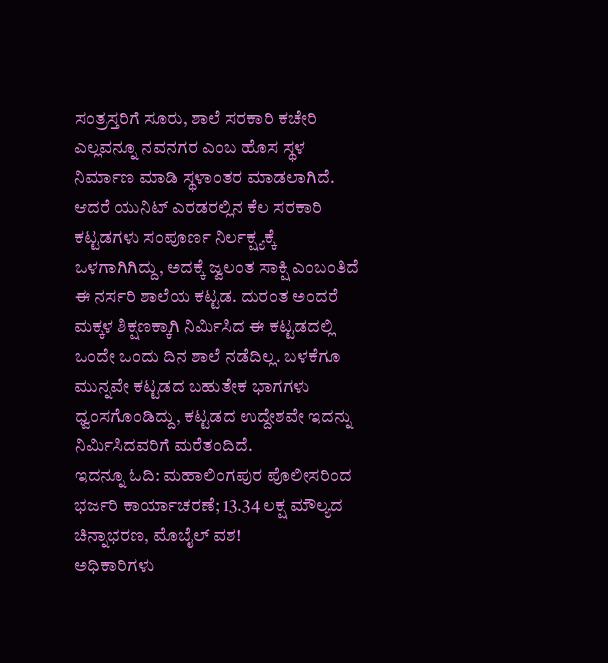ಸಂತ್ರಸ್ತರಿಗೆ ಸೂರು, ಶಾಲೆ ಸರಕಾರಿ ಕಚೇರಿ ಎಲ್ಲವನ್ನೂ ನವನಗರ ಎಂಬ ಹೊಸ ಸ್ಥಳ ನಿರ್ಮಾಣ ಮಾಡಿ ಸ್ಥಳಾಂತರ ಮಾಡಲಾಗಿದೆ. ಆದರೆ ಯುನಿಟ್ ಎರಡರಲ್ಲಿನ ಕೆಲ ಸರಕಾರಿ ಕಟ್ಟಡಗಳು ಸಂಪೂರ್ಣ ನಿರ್ಲಕ್ಷ್ಯಕ್ಕೆ ಒಳಗಾಗಿಗಿದ್ದು, ಅದಕ್ಕೆ ಜ್ವಲಂತ ಸಾಕ್ಷಿ ಎಂಬಂತಿದೆ ಈ ನರ್ಸರಿ ಶಾಲೆಯ ಕಟ್ಟಡ. ದುರಂತ ಅಂದರೆ ಮಕ್ಕಳ ಶಿಕ್ಷಣಕ್ಕಾಗಿ ನಿರ್ಮಿಸಿದ ಈ ಕಟ್ಟಡದಲ್ಲಿ ಒಂದೇ ಒಂದು ದಿನ ಶಾಲೆ ನಡೆದಿಲ್ಲ. ಬಳಕೆಗೂ ಮುನ್ನವೇ ಕಟ್ಟಡದ ಬಹುತೇಕ ಭಾಗಗಳು ಧ್ವಂಸಗೊಂಡಿದ್ದು, ಕಟ್ಟಡದ ಉದ್ದೇಶವೇ ಇದನ್ನು ನಿರ್ಮಿಸಿದವರಿಗೆ ಮರೆತಂದಿದೆ.
ಇದನ್ನೂ ಓದಿ: ಮಹಾಲಿಂಗಪುರ ಪೊಲೀಸರಿಂದ ಭರ್ಜರಿ ಕಾರ್ಯಾಚರಣೆ; 13.34 ಲಕ್ಷ ಮೌಲ್ಯದ ಚಿನ್ನಾಭರಣ, ಮೊಬೈಲ್ ವಶ!
ಅಧಿಕಾರಿಗಳು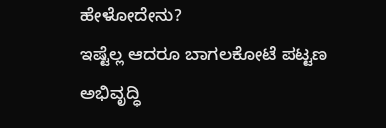ಹೇಳೋದೇನು?
ಇಷ್ಟೆಲ್ಲ ಆದರೂ ಬಾಗಲಕೋಟೆ ಪಟ್ಟಣ ಅಭಿವೃದ್ಧಿ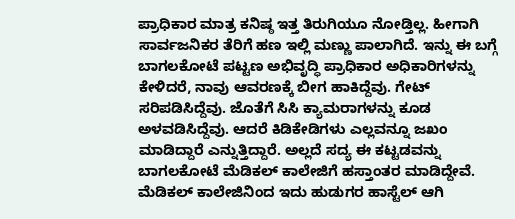ಪ್ರಾಧಿಕಾರ ಮಾತ್ರ ಕನಿಷ್ಠ ಇತ್ತ ತಿರುಗಿಯೂ ನೋಡ್ತಿಲ್ಲ. ಹೀಗಾಗಿ ಸಾರ್ವಜನಿಕರ ತೆರಿಗೆ ಹಣ ಇಲ್ಲಿ ಮಣ್ಣು ಪಾಲಾಗಿದೆ. ಇನ್ನು ಈ ಬಗ್ಗೆ ಬಾಗಲಕೋಟೆ ಪಟ್ಟಣ ಅಭಿವೃದ್ಧಿ ಪ್ರಾಧಿಕಾರ ಅಧಿಕಾರಿಗಳನ್ನು ಕೇಳಿದರೆ, ನಾವು ಆವರಣಕ್ಕೆ ಬೀಗ ಹಾಕಿದ್ದೆವು. ಗೇಟ್ ಸರಿಪಡಿಸಿದ್ದೆವು. ಜೊತೆಗೆ ಸಿಸಿ ಕ್ಯಾಮರಾಗಳನ್ನು ಕೂಡ ಅಳವಡಿಸಿದ್ದೆವು. ಆದರೆ ಕಿಡಿಕೇಡಿಗಳು ಎಲ್ಲವನ್ನೂ ಜಖಂ ಮಾಡಿದ್ದಾರೆ ಎನ್ನುತ್ತಿದ್ದಾರೆ. ಅಲ್ಲದೆ ಸದ್ಯ ಈ ಕಟ್ಟಡವನ್ನು ಬಾಗಲಕೋಟೆ ಮೆಡಿಕಲ್ ಕಾಲೇಜಿಗೆ ಹಸ್ತಾಂತರ ಮಾಡಿದ್ದೇವೆ. ಮೆಡಿಕಲ್ ಕಾಲೇಜಿನಿಂದ ಇದು ಹುಡುಗರ ಹಾಸ್ಟೆಲ್ ಆಗಿ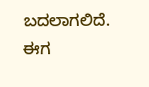ಬದಲಾಗಲಿದೆ. ಈಗ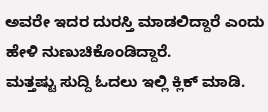ಅವರೇ ಇದರ ದುರಸ್ತಿ ಮಾಡಲಿದ್ದಾರೆ ಎಂದು ಹೇಳಿ ನುಣುಚಿಕೊಂಡಿದ್ದಾರೆ.
ಮತ್ತಷ್ಟು ಸುದ್ದಿ ಓದಲು ಇಲ್ಲಿ ಕ್ಲಿಕ್ ಮಾಡಿ.